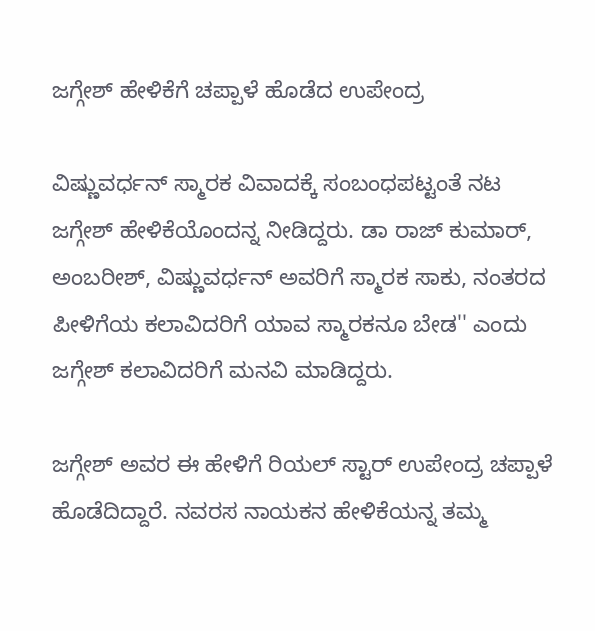ಜಗ್ಗೇಶ್ ಹೇಳಿಕೆಗೆ ಚಪ್ಪಾಳೆ ಹೊಡೆದ ಉಪೇಂದ್ರ

ವಿಷ್ಣುವರ್ಧನ್ ಸ್ಮಾರಕ ವಿವಾದಕ್ಕೆ ಸಂಬಂಧಪಟ್ಟಂತೆ ನಟ ಜಗ್ಗೇಶ್ ಹೇಳಿಕೆಯೊಂದನ್ನ ನೀಡಿದ್ದರು. ಡಾ ರಾಜ್ ಕುಮಾರ್, ಅಂಬರೀಶ್, ವಿಷ್ಣುವರ್ಧನ್ ಅವರಿಗೆ ಸ್ಮಾರಕ ಸಾಕು, ನಂತರದ ಪೀಳಿಗೆಯ ಕಲಾವಿದರಿಗೆ ಯಾವ ಸ್ಮಾರಕನೂ ಬೇಡ'' ಎಂದು ಜಗ್ಗೇಶ್ ಕಲಾವಿದರಿಗೆ ಮನವಿ ಮಾಡಿದ್ದರು.

ಜಗ್ಗೇಶ್ ಅವರ ಈ ಹೇಳಿಗೆ ರಿಯಲ್ ಸ್ಟಾರ್ ಉಪೇಂದ್ರ ಚಪ್ಪಾಳೆ ಹೊಡೆದಿದ್ದಾರೆ. ನವರಸ ನಾಯಕನ ಹೇಳಿಕೆಯನ್ನ ತಮ್ಮ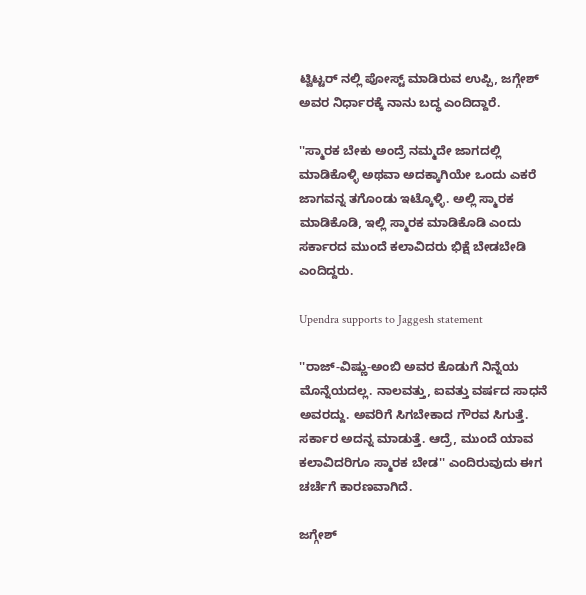ಟ್ವಿಟ್ಟರ್ ನಲ್ಲಿ ಪೋಸ್ಟ್ ಮಾಡಿರುವ ಉಪ್ಪಿ, ಜಗ್ಗೇಶ್ ಅವರ ನಿರ್ಧಾರಕ್ಕೆ ನಾನು ಬದ್ಧ ಎಂದಿದ್ದಾರೆ.

''ಸ್ಮಾರಕ ಬೇಕು ಅಂದ್ರೆ ನಮ್ಮದೇ ಜಾಗದಲ್ಲಿ ಮಾಡಿಕೊಳ್ಳಿ ಅಥವಾ ಅದಕ್ಕಾಗಿಯೇ ಒಂದು ಎಕರೆ ಜಾಗವನ್ನ ತಗೊಂಡು ಇಟ್ಕೊಳ್ಳಿ. ಅಲ್ಲಿ ಸ್ಮಾರಕ ಮಾಡಿಕೊಡಿ, ಇಲ್ಲಿ ಸ್ಮಾರಕ ಮಾಡಿಕೊಡಿ ಎಂದು ಸರ್ಕಾರದ ಮುಂದೆ ಕಲಾವಿದರು ಭಿಕ್ಷೆ ಬೇಡಬೇಡಿ ಎಂದಿದ್ದರು.

Upendra supports to Jaggesh statement

''ರಾಜ್-ವಿಷ್ಣು-ಅಂಬಿ ಅವರ ಕೊಡುಗೆ ನಿನ್ನೆಯ ಮೊನ್ನೆಯದಲ್ಲ. ನಾಲವತ್ತು, ಐವತ್ತು ವರ್ಷದ ಸಾಧನೆ ಅವರದ್ದು. ಅವರಿಗೆ ಸಿಗಬೇಕಾದ ಗೌರವ ಸಿಗುತ್ತೆ. ಸರ್ಕಾರ ಅದನ್ನ ಮಾಡುತ್ತೆ. ಆದ್ರೆ, ಮುಂದೆ ಯಾವ ಕಲಾವಿದರಿಗೂ ಸ್ಮಾರಕ ಬೇಡ'' ಎಂದಿರುವುದು ಈಗ ಚರ್ಚೆಗೆ ಕಾರಣವಾಗಿದೆ.

ಜಗ್ಗೇಶ್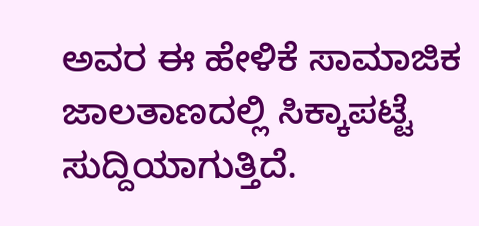ಅವರ ಈ ಹೇಳಿಕೆ ಸಾಮಾಜಿಕ ಜಾಲತಾಣದಲ್ಲಿ ಸಿಕ್ಕಾಪಟ್ಟೆ ಸುದ್ದಿಯಾಗುತ್ತಿದೆ.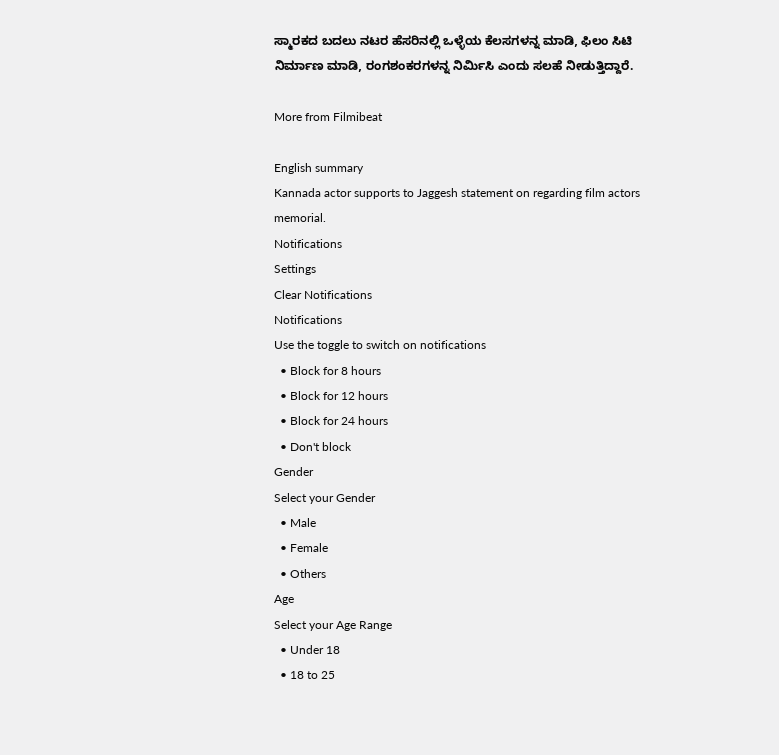ಸ್ಮಾರಕದ ಬದಲು ನಟರ ಹೆಸರಿನಲ್ಲಿ ಒಳ್ಳೆಯ ಕೆಲಸಗಳನ್ನ ಮಾಡಿ, ಫಿಲಂ ಸಿಟಿ ನಿರ್ಮಾಣ ಮಾಡಿ, ರಂಗಶಂಕರಗಳನ್ನ ನಿರ್ಮಿಸಿ ಎಂದು ಸಲಹೆ ನೀಡುತ್ತಿದ್ದಾರೆ.

More from Filmibeat

English summary
Kannada actor supports to Jaggesh statement on regarding film actors memorial.
Notifications
Settings
Clear Notifications
Notifications
Use the toggle to switch on notifications
  • Block for 8 hours
  • Block for 12 hours
  • Block for 24 hours
  • Don't block
Gender
Select your Gender
  • Male
  • Female
  • Others
Age
Select your Age Range
  • Under 18
  • 18 to 25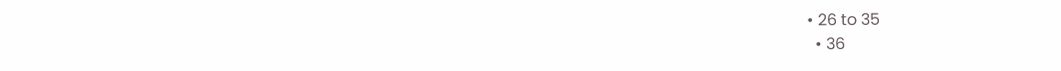• 26 to 35
  • 36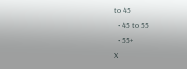to 45
  • 45 to 55
  • 55+
X